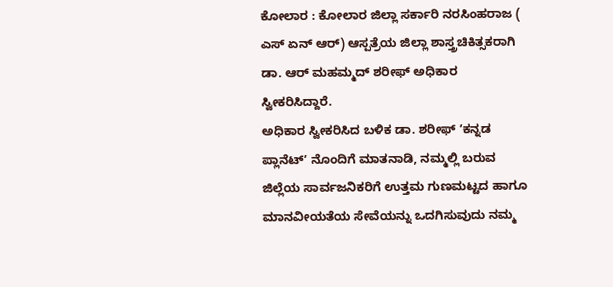ಕೋಲಾರ : ಕೋಲಾರ ಜಿಲ್ಲಾ ಸರ್ಕಾರಿ ನರಸಿಂಹರಾಜ ( ಎಸ್ ಏನ್ ಆರ್) ಆಸ್ಪತ್ರೆಯ ಜಿಲ್ಲಾ ಶಾಸ್ತ್ರಚಿಕಿತ್ಸಕರಾಗಿ ಡಾ. ಆರ್ ಮಹಮ್ಮದ್ ಶರೀಫ್ ಅಧಿಕಾರ ಸ್ವೀಕರಿಸಿದ್ದಾರೆ.
ಅಧಿಕಾರ ಸ್ವೀಕರಿಸಿದ ಬಳಿಕ ಡಾ. ಶರೀಫ್ ʼಕನ್ನಡ ಪ್ಲಾನೆಟ್ʼ ನೊಂದಿಗೆ ಮಾತನಾಡಿ, ನಮ್ಮಲ್ಲಿ ಬರುವ ಜಿಲ್ಲೆಯ ಸಾರ್ವಜನಿಕರಿಗೆ ಉತ್ತಮ ಗುಣಮಟ್ಟದ ಹಾಗೂ ಮಾನವೀಯತೆಯ ಸೇವೆಯನ್ನು ಒದಗಿಸುವುದು ನಮ್ಮ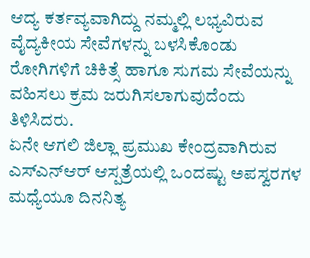ಆದ್ಯ ಕರ್ತವ್ಯವಾಗಿದ್ದು ನಮ್ಮಲ್ಲಿ ಲಭ್ಯವಿರುವ ವೈದ್ಯಕೀಯ ಸೇವೆಗಳನ್ನು ಬಳಸಿಕೊಂಡು ರೋಗಿಗಳಿಗೆ ಚಿಕಿತ್ಸೆ ಹಾಗೂ ಸುಗಮ ಸೇವೆಯನ್ನು ವಹಿಸಲು ಕ್ರಮ ಜರುಗಿಸಲಾಗುವುದೆಂದು ತಿಳಿಸಿದರು.
ಏನೇ ಆಗಲಿ ಜಿಲ್ಲಾ ಪ್ರಮುಖ ಕೇಂದ್ರವಾಗಿರುವ ಎಸ್ಎನ್ಆರ್ ಆಸ್ಪತ್ರೆಯಲ್ಲಿ ಒಂದಷ್ಟು ಅಪಸ್ವರಗಳ ಮಧ್ಯೆಯೂ ದಿನನಿತ್ಯ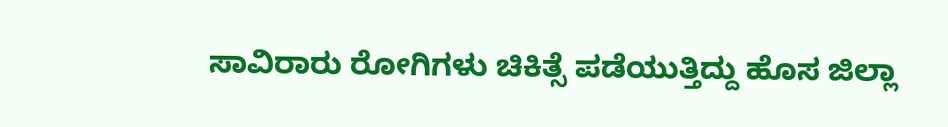ಸಾವಿರಾರು ರೋಗಿಗಳು ಚಿಕಿತ್ಸೆ ಪಡೆಯುತ್ತಿದ್ದು ಹೊಸ ಜಿಲ್ಲಾ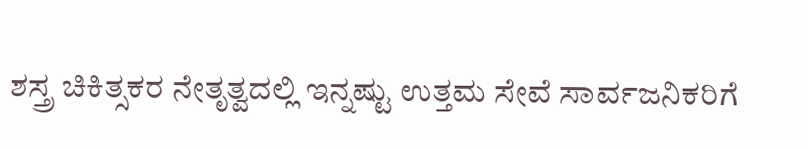ಶಸ್ತ್ರ ಚಿಕಿತ್ಸಕರ ನೇತೃತ್ವದಲ್ಲಿ ಇನ್ನಷ್ಟು ಉತ್ತಮ ಸೇವೆ ಸಾರ್ವಜನಿಕರಿಗೆ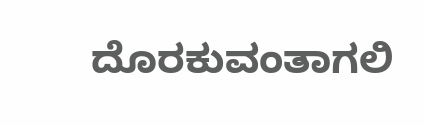ದೊರಕುವಂತಾಗಲಿ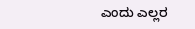ಎಂದು ಎಲ್ಲರ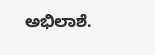ಅಭಿಲಾಶೆ.